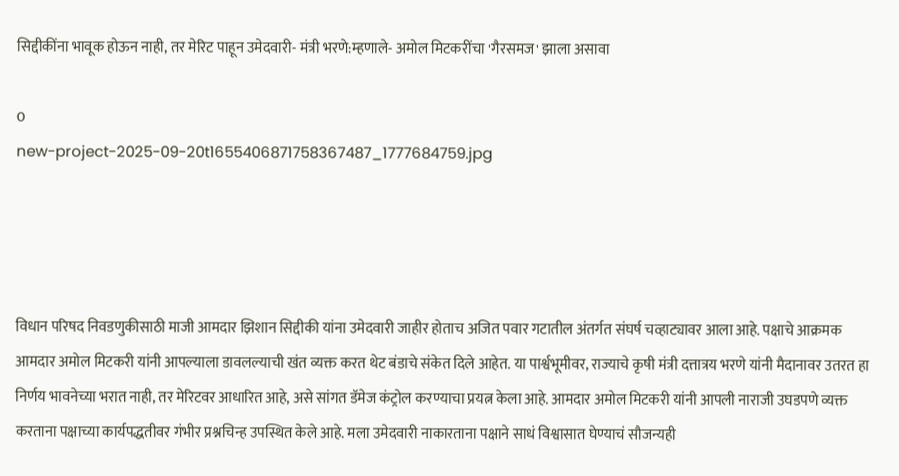सिद्दीकींना भावूक होऊन नाही, तर मेरिट पाहून उमेदवारी- मंत्री भरणे:म्हणाले- अमोल मिटकरींचा 'गैरसमज' झाला असावा

0
new-project-2025-09-20t1655406871758367487_1777684759.jpg




विधान परिषद निवडणुकीसाठी माजी आमदार झिशान सिद्दीकी यांना उमेदवारी जाहीर होताच अजित पवार गटातील अंतर्गत संघर्ष चव्हाट्यावर आला आहे. पक्षाचे आक्रमक आमदार अमोल मिटकरी यांनी आपल्याला डावलल्याची खंत व्यक्त करत थेट बंडाचे संकेत दिले आहेत. या पार्श्वभूमीवर, राज्याचे कृषी मंत्री दत्तात्रय भरणे यांनी मैदानावर उतरत हा निर्णय भावनेच्या भरात नाही, तर मेरिटवर आधारित आहे, असे सांगत डॅमेज कंट्रोल करण्याचा प्रयत्न केला आहे. आमदार अमोल मिटकरी यांनी आपली नाराजी उघडपणे व्यक्त करताना पक्षाच्या कार्यपद्धतीवर गंभीर प्रश्नचिन्ह उपस्थित केले आहे. मला उमेदवारी नाकारताना पक्षाने साधं विश्वासात घेण्याचं सौजन्यही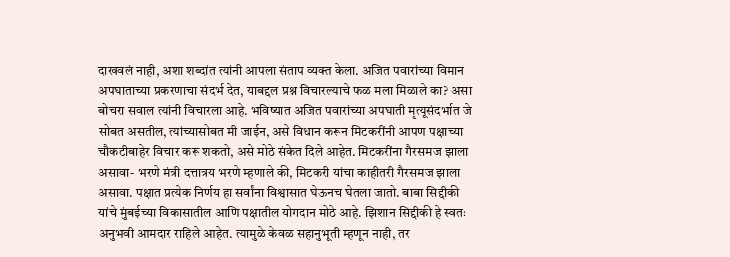दाखवलं नाही, अशा शब्दांत त्यांनी आपला संताप व्यक्त केला. अजित पवारांच्या विमान अपघाताच्या प्रकरणाचा संदर्भ देत, याबद्दल प्रश्न विचारल्याचे फळ मला मिळाले का? असा बोचरा सवाल त्यांनी विचारला आहे. भविष्यात अजित पवारांच्या अपघाती मृत्यूसंदर्भात जे सोबत असतील, त्यांच्यासोबत मी जाईन, असे विधान करून मिटकरींनी आपण पक्षाच्या चौकटीबाहेर विचार करू शकतो, असे मोठे संकेत दिले आहेत. मिटकरींना गैरसमज झाला असावा- भरणे मंत्री दत्तात्रय भरणे म्हणाले की, मिटकरी यांचा काहीतरी गैरसमज झाला असावा. पक्षात प्रत्येक निर्णय हा सर्वांना विश्वासात घेऊनच घेतला जातो. बाबा सिद्दीकी यांचे मुंबईच्या विकासातील आणि पक्षातील योगदान मोठे आहे. झिशान सिद्दीकी हे स्वतः अनुभवी आमदार राहिले आहेत. त्यामुळे केवळ सहानुभूती म्हणून नाही, तर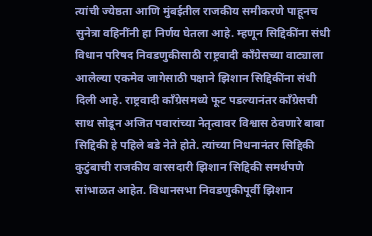त्यांची ज्येष्ठता आणि मुंबईतील राजकीय समीकरणे पाहूनच सुनेत्रा वहिनींनी हा निर्णय घेतला आहे. म्हणून सिद्दिकींना संधी विधान परिषद निवडणुकीसाठी राष्ट्रवादी काँग्रेसच्या वाट्याला आलेल्या एकमेव जागेसाठी पक्षाने झिशान सिद्दिकींना संधी दिली आहे. राष्ट्रवादी काँग्रेसमध्ये फूट पडल्यानंतर काँग्रेसची साथ सोडून अजित पवारांच्या नेतृत्वावर विश्वास ठेवणारे बाबा सिद्दिकी हे पहिले बडे नेते होते. त्यांच्या निधनानंतर सिद्दिकी कुटुंबाची राजकीय वारसदारी झिशान सिद्दिकी समर्थपणे सांभाळत आहेत. विधानसभा निवडणुकीपूर्वी झिशान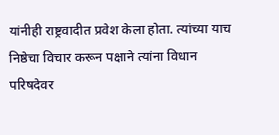यांनीही राष्ट्रवादीत प्रवेश केला होता. त्यांच्या याच निष्ठेचा विचार करून पक्षाने त्यांना विधान परिषदेवर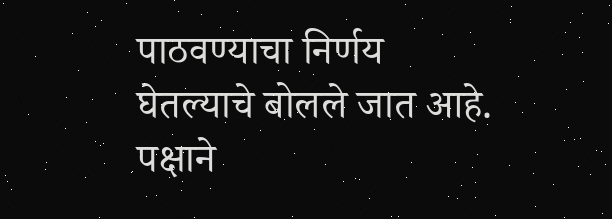पाठवण्याचा निर्णय घेतल्याचे बोलले जात आहे. पक्षाने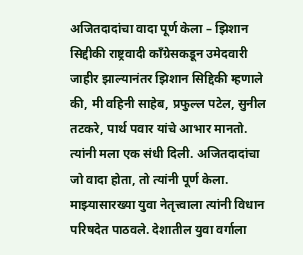अजितदादांचा वादा पूर्ण केला – झिशान सिद्दीकी राष्ट्रवादी काँग्रेसकडून उमेदवारी जाहीर झाल्यानंतर झिशान सिद्दिकी म्हणाले की, मी वहिनी साहेब, प्रफुल्ल पटेल, सुनील तटकरे, पार्थ पवार यांचे आभार मानतो. त्यांनी मला एक संधी दिली. अजितदादांचा जो वादा होता, तो त्यांनी पूर्ण केला. माझ्यासारख्या युवा नेतृत्त्वाला त्यांनी विधान परिषदेत पाठवले. देशातील युवा वर्गाला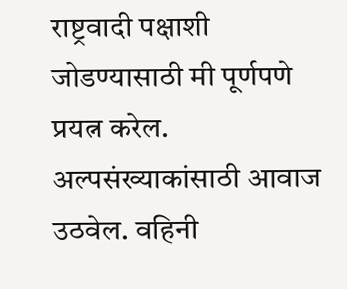राष्ट्रवादी पक्षाशी जोडण्यासाठी मी पूर्णपणे प्रयत्न करेल. अल्पसंख्याकांसाठी आवाज उठवेल. वहिनी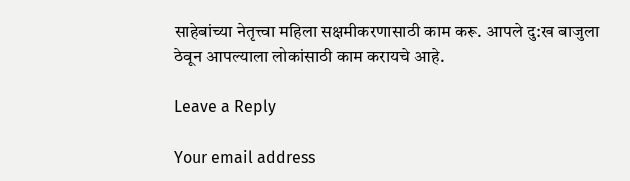साहेबांच्या नेतृत्त्वा महिला सक्षमीकरणासाठी काम करू. आपले दु:ख बाजुला ठेवून आपल्याला लोकांसाठी काम करायचे आहे.

Leave a Reply

Your email address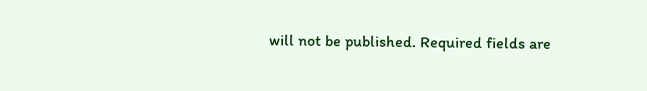will not be published. Required fields are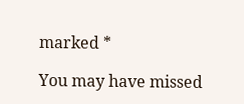marked *

You may have missed